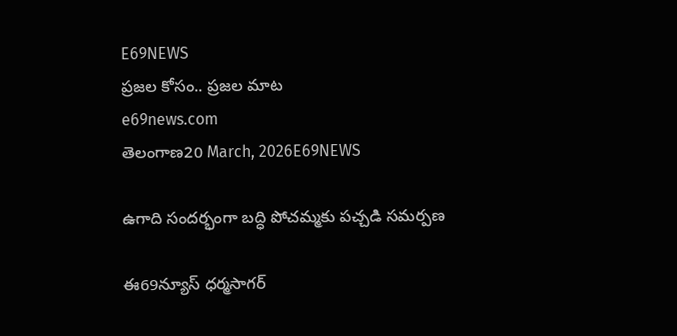E69NEWS
ప్రజల కోసం.. ప్రజల మాట
e69news.com
తెలంగాణ20 March, 2026E69NEWS

ఉగాది సందర్భంగా బద్ధి పోచమ్మకు పచ్చడి సమర్పణ

ఈ69న్యూస్ ధర్మసాగర్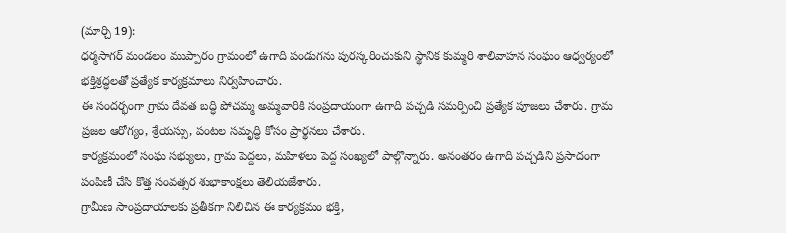(మార్చి 19):
ధర్మసాగర్ మండలం ముప్పారం గ్రామంలో ఉగాది పండుగను పురస్కరించుకుని స్థానిక కుమ్మరి శాలివాహన సంఘం ఆధ్వర్యంలో భక్తిశ్రద్ధలతో ప్రత్యేక కార్యక్రమాలు నిర్వహించారు.
ఈ సందర్భంగా గ్రామ దేవత బద్ధి పోచమ్మ అమ్మవారికి సంప్రదాయంగా ఉగాది పచ్చడి సమర్పించి ప్రత్యేక పూజలు చేశారు. గ్రామ ప్రజల ఆరోగ్యం, శ్రేయస్సు, పంటల సమృద్ధి కోసం ప్రార్థనలు చేశారు.
కార్యక్రమంలో సంఘ సభ్యులు, గ్రామ పెద్దలు, మహిళలు పెద్ద సంఖ్యలో పాల్గొన్నారు. అనంతరం ఉగాది పచ్చడిని ప్రసాదంగా పంపిణీ చేసి కొత్త సంవత్సర శుభాకాంక్షలు తెలియజేశారు.
గ్రామీణ సాంప్రదాయాలకు ప్రతీకగా నిలిచిన ఈ కార్యక్రమం భక్తి,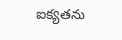ఐక్యతను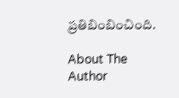ప్రతిబింబించింది.

About The Author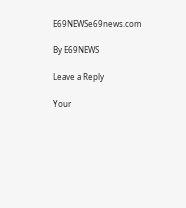E69NEWSe69news.com

By E69NEWS

Leave a Reply

Your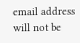email address will not be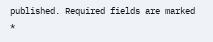published. Required fields are marked *